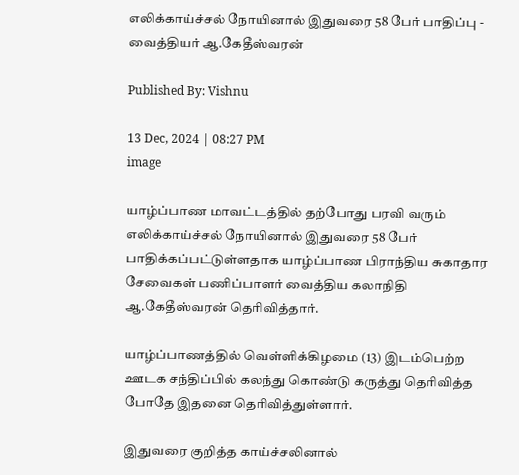எலிக்காய்ச்சல் நோயினால் இதுவரை 58 பேர் பாதிப்பு - வைத்தியர் ஆ.கேதீஸ்வரன்

Published By: Vishnu

13 Dec, 2024 | 08:27 PM
image

யாழ்ப்பாண மாவட்டத்தில் தற்போது பரவி வரும் எலிக்காய்ச்சல் நோயினால் இதுவரை 58 பேர் பாதிக்கப்பட்டுள்ளதாக யாழ்ப்பாண பிராந்திய சுகாதார சேவைகள் பணிப்பாளர் வைத்திய கலாநிதி ஆ.கேதீஸ்வரன் தெரிவித்தார்.

யாழ்ப்பாணத்தில் வெள்ளிக்கிழமை (13) இடம்பெற்ற ஊடக சந்திப்பில் கலந்து கொண்டு கருத்து தெரிவித்த போதே இதனை தெரிவித்துள்ளார்.

இதுவரை குறித்த காய்ச்சலினால்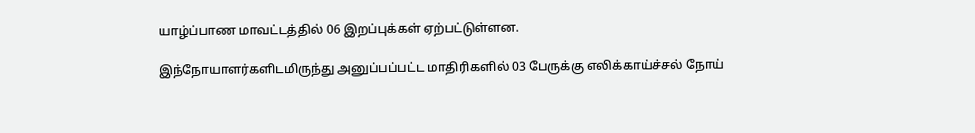யாழ்ப்பாண மாவட்டத்தில் 06 இறப்புக்கள் ஏற்பட்டுள்ளன.

இந்நோயாளர்களிடமிருந்து அனுப்பப்பட்ட மாதிரிகளில் 03 பேருக்கு எலிக்காய்ச்சல் நோய்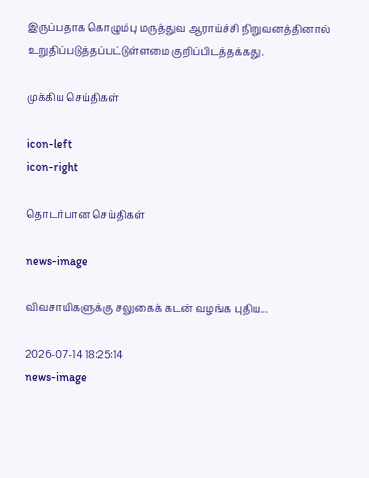இருப்பதாக கொழும்பு மருத்துவ ஆராய்ச்சி நிறுவனத்தினால் உறுதிப்படுத்தப்பட்டுள்ளமை குறிப்பிடத்தக்கது.

முக்கிய செய்திகள்

icon-left
icon-right

தொடர்பான செய்திகள்

news-image

விவசாயிகளுக்கு சலுகைக் கடன் வழங்க புதிய...

2026-07-14 18:25:14
news-image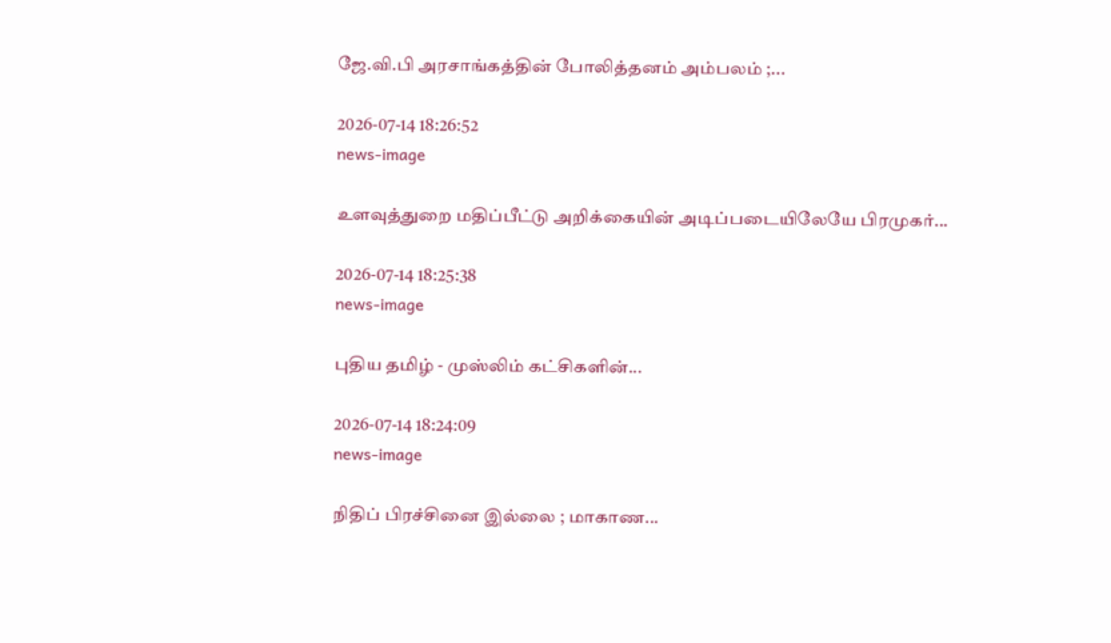ஜே.வி.பி அரசாங்கத்தின் போலித்தனம் அம்பலம் ;...

2026-07-14 18:26:52
news-image

உளவுத்துறை மதிப்பீட்டு அறிக்கையின் அடிப்படையிலேயே பிரமுகர்...

2026-07-14 18:25:38
news-image

புதிய தமிழ் - முஸ்லிம் கட்சிகளின்...

2026-07-14 18:24:09
news-image

நிதிப் பிரச்சினை இல்லை ; மாகாண...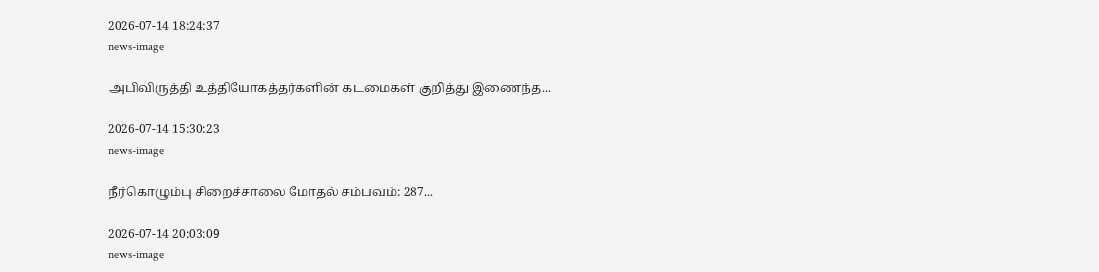2026-07-14 18:24:37
news-image

அபிவிருத்தி உத்தியோகத்தர்களின் கடமைகள் குறித்து இணைந்த...

2026-07-14 15:30:23
news-image

நீர்கொழும்பு சிறைச்சாலை மோதல் சம்பவம்: 287...

2026-07-14 20:03:09
news-image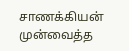சாணக்கியன் முன்வைத்த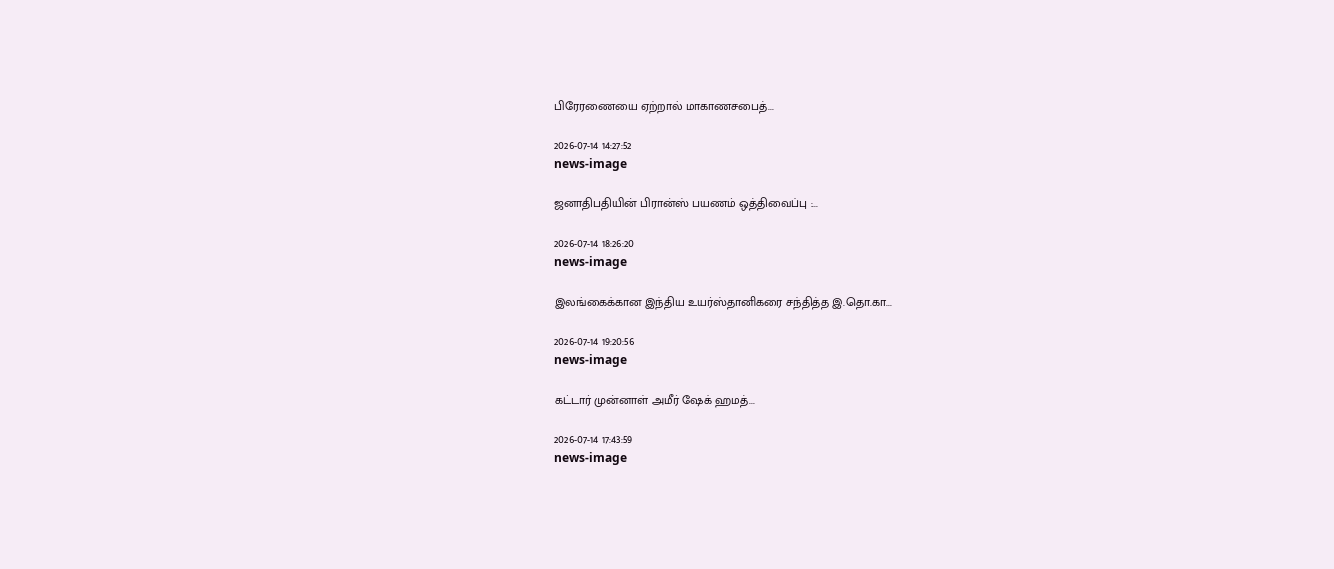பிரேரணையை ஏற்றால் மாகாணசபைத்...

2026-07-14 14:27:52
news-image

ஜனாதிபதியின் பிரான்ஸ் பயணம் ஒத்திவைப்பு :...

2026-07-14 18:26:20
news-image

இலங்கைக்கான இந்திய உயர்ஸ்தானிகரை சந்தித்த இ.தொ.கா...

2026-07-14 19:20:56
news-image

கட்டார் முன்னாள் அமீர் ஷேக் ஹமத்...

2026-07-14 17:43:59
news-image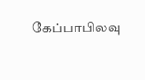கேப்பாபிலவு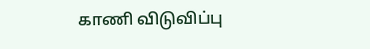காணி விடுவிப்பு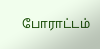போராட்டம்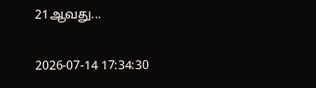21ஆவது...

2026-07-14 17:34:30